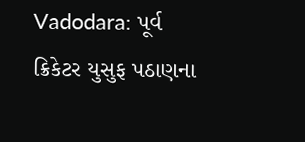Vadodara: પૂર્વ ક્રિકેટર યુસુફ પઠાણના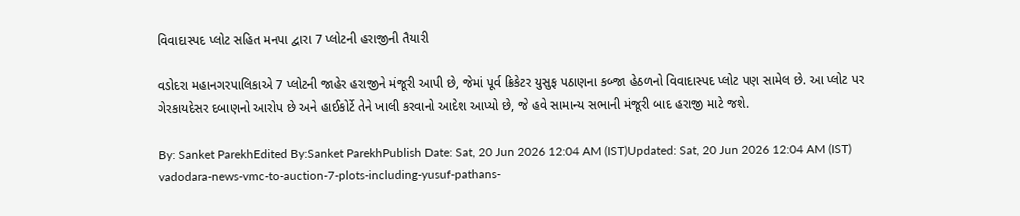વિવાદાસ્પદ પ્લોટ સહિત મનપા દ્વારા 7 પ્લોટની હરાજીની તૈયારી

વડોદરા મહાનગરપાલિકાએ 7 પ્લોટની જાહેર હરાજીને મંજૂરી આપી છે, જેમાં પૂર્વ ક્રિકેટર યુસુફ પઠાણના કબ્જા હેઠળનો વિવાદાસ્પદ પ્લોટ પણ સામેલ છે. આ પ્લોટ પર ગેરકાયદેસર દબાણનો આરોપ છે અને હાઈકોર્ટે તેને ખાલી કરવાનો આદેશ આપ્યો છે, જે હવે સામાન્ય સભાની મંજૂરી બાદ હરાજી માટે જશે.

By: Sanket ParekhEdited By:Sanket ParekhPublish Date: Sat, 20 Jun 2026 12:04 AM (IST)Updated: Sat, 20 Jun 2026 12:04 AM (IST)
vadodara-news-vmc-to-auction-7-plots-including-yusuf-pathans-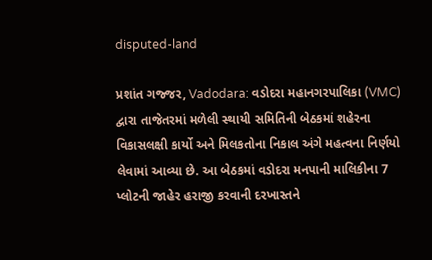disputed-land

પ્રશાંત ગજ્જર, Vadodara: વડોદરા મહાનગરપાલિકા (VMC) દ્વારા તાજેતરમાં મળેલી સ્થાયી સમિતિની બેઠકમાં શહેરના વિકાસલક્ષી કાર્યો અને મિલકતોના નિકાલ અંગે મહત્વના નિર્ણયો લેવામાં આવ્યા છે. આ બેઠકમાં વડોદરા મનપાની માલિકીના 7 પ્લોટની જાહેર હરાજી કરવાની દરખાસ્તને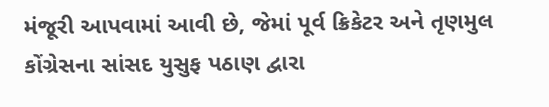મંજૂરી આપવામાં આવી છે, જેમાં પૂર્વ ક્રિકેટર અને તૃણમુલ કોંગ્રેસના સાંસદ યુસુફ પઠાણ દ્વારા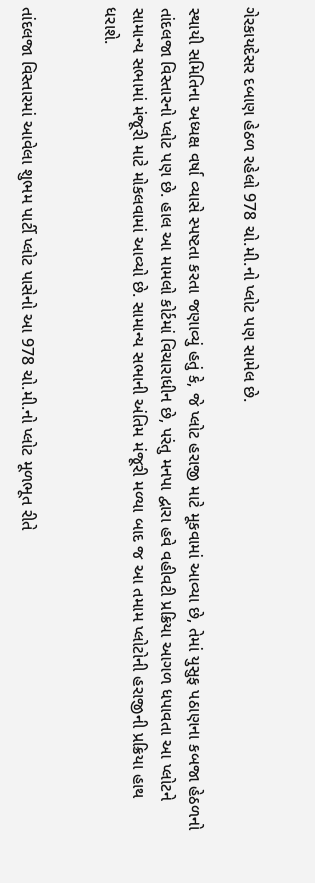ગેરકાયદેસર દબાણ હેઠળ રહેલો 978 ચો.મી.નો પ્લોટ પણ સામેલ છે.

સ્થાયી સમિતિના અધ્યક્ષ વર્ષા વ્યાસે સ્પષ્ટતા કરતા જણાવ્યું હતું કે, જે પ્લોટ હરાજી માટે મૂકવામાં આવ્યા છે, તેમાં યુસુફ પઠાણના કબજા હેઠળનો તાંદલજા વિસ્તારનો પ્લોટ પણ છે. હાલ આ મામલો કોર્ટમાં વિચારાધીન છે, પરંતુ મનપા દ્વારા હવે વહીવટી પ્રક્રિયા આગળ ધપાવતા આ પ્લોટને સામાન્ય સભામાં મંજૂરી માટે મોકલવામાં આવ્યો છે. સામાન્ય સભાની અંતિમ મંજૂરી મળ્યા બાદ જ આ તમામ પ્લોટોની હરાજીની પ્રક્રિયા હાથ ધરાશે.


તાંદલજા વિસ્તારમાં આવેલા શુભમ પાર્ટી પ્લોટ પાસેનો આ 978 ચો.મી.નો પ્લોટ મૂળભૂત રીતે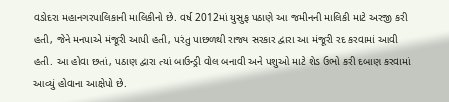વડોદરા મહાનગરપાલિકાની માલિકીનો છે. વર્ષ 2012માં યુસુફ પઠાણે આ જમીનની માલિકી માટે અરજી કરી હતી, જેને મનપાએ મંજૂરી આપી હતી, પરંતુ પાછળથી રાજ્ય સરકાર દ્વારા આ મંજૂરી રદ કરવામાં આવી હતી. આ હોવા છતાં, પઠાણ દ્વારા ત્યાં બાઉન્ડ્રી વોલ બનાવી અને પશુઓ માટે શેડ ઉભો કરી દબાણ કરવામાં આવ્યું હોવાના આક્ષેપો છે.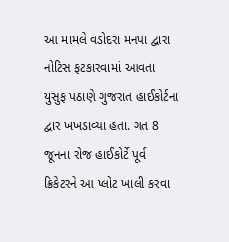આ મામલે વડોદરા મનપા દ્વારા નોટિસ ફટકારવામાં આવતા યુસુફ પઠાણે ગુજરાત હાઈકોર્ટના દ્વાર ખખડાવ્યા હતા. ગત 8 જૂનના રોજ હાઈકોર્ટે પૂર્વ ક્રિકેટરને આ પ્લોટ ખાલી કરવા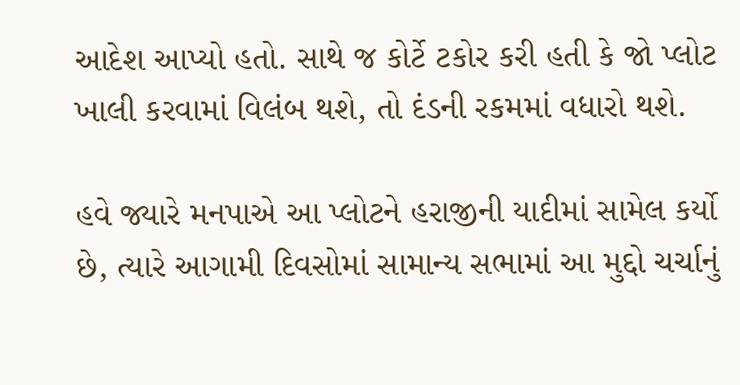આદેશ આપ્યો હતો. સાથે જ કોર્ટે ટકોર કરી હતી કે જો પ્લોટ ખાલી કરવામાં વિલંબ થશે, તો દંડની રકમમાં વધારો થશે.

હવે જ્યારે મનપાએ આ પ્લોટને હરાજીની યાદીમાં સામેલ કર્યો છે, ત્યારે આગામી દિવસોમાં સામાન્ય સભામાં આ મુદ્દો ચર્ચાનું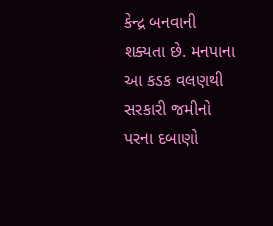કેન્દ્ર બનવાની શક્યતા છે. મનપાના આ કડક વલણથી સરકારી જમીનો પરના દબાણો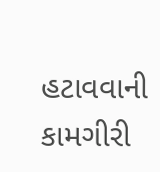હટાવવાની કામગીરી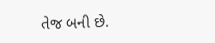તેજ બની છે.